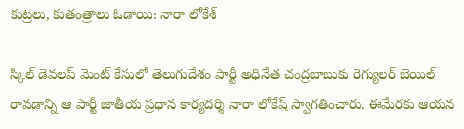కుట్రలు, కుతంత్రాలు ఓడాయి: నారా లోకేశ్

స్కిల్ డెవలప్ మెంట్ కేసులో తెలుగుదేశం పార్టీ అధినేత చంద్రబాబుకు రెగ్యులర్ బెయిల్ రావడాన్ని ఆ పార్టీ జాతీయ ప్రధాన కార్యదర్శి నారా లోకేష్ స్వాగతించారు. ఈమేరకు ఆయన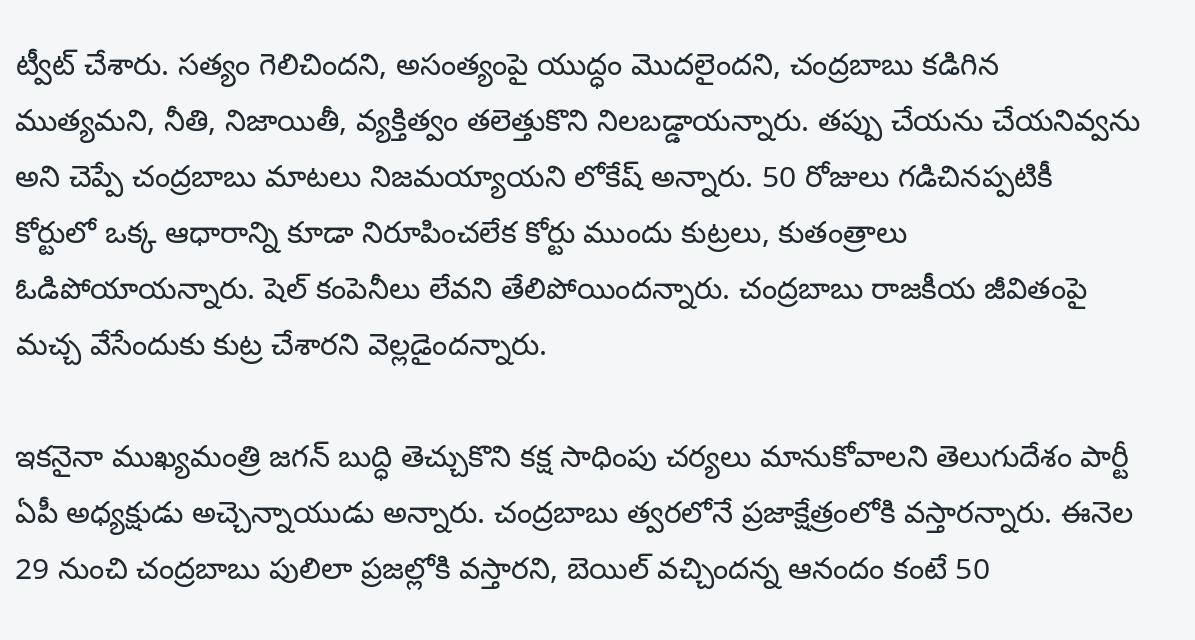ట్వీట్ చేశారు. సత్యం గెలిచిందని, అసంత్యంపై యుద్ధం మొదలైందని, చంద్రబాబు కడిగిన ముత్యమని, నీతి, నిజాయితీ, వ్యక్తిత్వం తలెత్తుకొని నిలబడ్డాయన్నారు. తప్పు చేయను చేయనివ్వను అని చెప్పే చంద్రబాబు మాటలు నిజమయ్యాయని లోకేష్ అన్నారు. 50 రోజులు గడిచినప్పటికీ కోర్టులో ఒక్క ఆధారాన్ని కూడా నిరూపించలేక కోర్టు ముందు కుట్రలు, కుతంత్రాలు ఓడిపోయాయన్నారు. షెల్ కంపెనీలు లేవని తేలిపోయిందన్నారు. చంద్రబాబు రాజకీయ జీవితంపై మచ్చ వేసేందుకు కుట్ర చేశారని వెల్లడైందన్నారు.

ఇకనైనా ముఖ్యమంత్రి జగన్ బుద్ధి తెచ్చుకొని కక్ష సాధింపు చర్యలు మానుకోవాలని తెలుగుదేశం పార్టీ ఏపీ అధ్యక్షుడు అచ్చెన్నాయుడు అన్నారు. చంద్రబాబు త్వరలోనే ప్రజాక్షేత్రంలోకి వస్తారన్నారు. ఈనెల 29 నుంచి చంద్రబాబు పులిలా ప్రజల్లోకి వస్తారని, బెయిల్ వచ్చిందన్న ఆనందం కంటే 50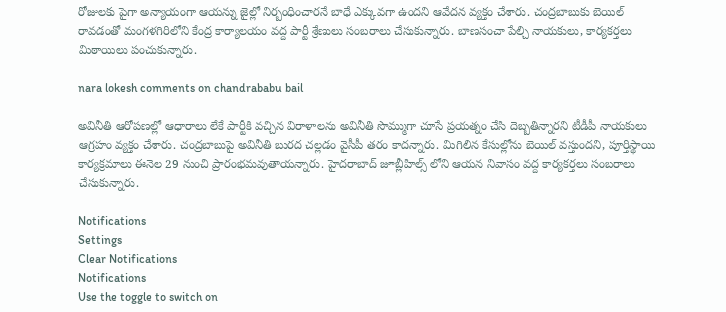రోజులకు పైగా అన్యాయంగా ఆయన్ను జైల్లో నిర్బంధించారనే బాధే ఎక్కువగా ఉందని ఆవేదన వ్యక్తం చేశారు. చంద్రబాబుకు బెయిల్ రావడంతో మంగళగిరిలోని కేంద్ర కార్యాలయం వద్ద పార్టీ శ్రేణులు సంబరాలు చేసుకున్నారు. బాణసంచా పేల్చి నాయకులు, కార్యకర్తలు మిఠాయిలు పంచుకున్నారు.

nara lokesh comments on chandrababu bail

అవినీతి ఆరోపణల్లో ఆధారాలు లేకే పార్టీకి వచ్చిన విరాళాలను అవినీతి సొమ్ముగా చూసే ప్రయత్నం చేసి దెబ్బతిన్నారని టీడీపీ నాయకులు ఆగ్రహం వ్యక్తం చేశారు. చంద్రబాబుపై అవినీతి బురద చల్లడం వైసీపీ తరం కాదన్నారు. మిగిలిన కేసుల్లోను బెయిల్ వస్తుందని, పూర్తిస్థాయి కార్యక్రమాలు ఈనెల 29 నుంచి ప్రారంభమవుతాయన్నారు. హైదరాబాద్ జూబ్లీహిల్స్ లోని ఆయన నివాసం వద్ద కార్యకర్తలు సంబరాలు చేసుకున్నారు.

Notifications
Settings
Clear Notifications
Notifications
Use the toggle to switch on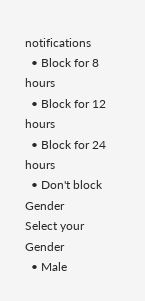notifications
  • Block for 8 hours
  • Block for 12 hours
  • Block for 24 hours
  • Don't block
Gender
Select your Gender
  • Male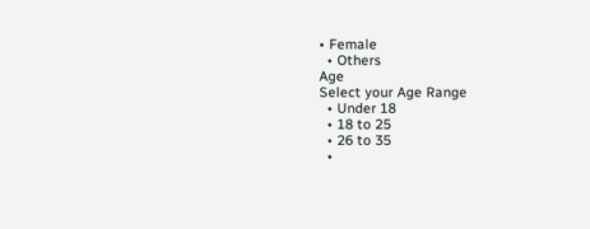• Female
  • Others
Age
Select your Age Range
  • Under 18
  • 18 to 25
  • 26 to 35
  •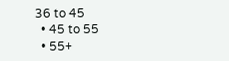36 to 45
  • 45 to 55
  • 55+